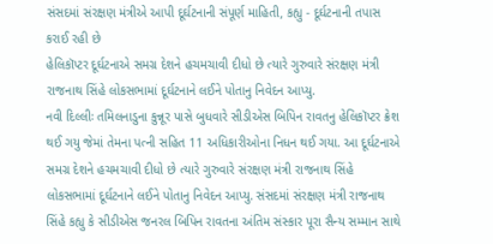સંસદમાં સંરક્ષણ મંત્રીએ આપી દૂર્ઘટનાની સંપૂર્ણ માહિતી, કહ્યુ - દૂર્ઘટનાની તપાસ કરાઈ રહી છે
હેલિકૉપ્ટર દૂર્ઘટનાએ સમગ્ર દેશને હચમચાવી દીધો છે ત્યારે ગુરુવારે સંરક્ષણ મંત્રી રાજનાથ સિંહે લોકસભામાં દૂર્ઘટનાને લઈને પોતાનુ નિવેદન આપ્યુ.
નવી દિલ્લીઃ તમિલનાડુના કુન્નૂર પાસે બુધવારે સીડીએસ બિપિન રાવતનુ હેલિકૉપ્ટર ક્રેશ થઈ ગયુ જેમાં તેમના પત્ની સહિત 11 અધિકારીઓના નિધન થઈ ગયા. આ દૂર્ઘટનાએ સમગ્ર દેશને હચમચાવી દીધો છે ત્યારે ગુરુવારે સંરક્ષણ મંત્રી રાજનાથ સિંહે લોકસભામાં દૂર્ઘટનાને લઈને પોતાનુ નિવેદન આપ્યુ. સંસદમાં સંરક્ષણ મંત્રી રાજનાથ સિંહે કહ્યુ કે સીડીએસ જનરલ બિપિન રાવતના અંતિમ સંસ્કાર પૂરા સૈન્ય સમ્માન સાથે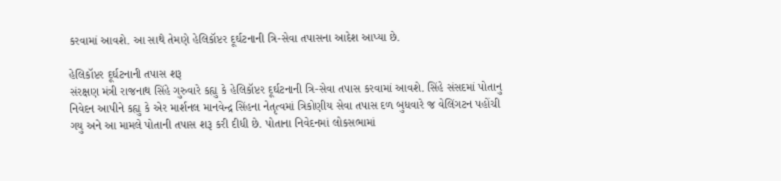કરવામાં આવશે. આ સાથે તેમણે હેલિકૉપ્ટર દૂર્ઘટનાની ત્રિ-સેવા તપાસના આદેશ આપ્યા છે.

હેલિકૉપ્ટર દૂર્ઘટનાની તપાસ શરૂ
સંરક્ષણ મંત્રી રાજનાથ સિંહે ગુરુવારે કહ્યુ કે હેલિકૉપ્ટર દૂર્ઘટનાની ત્રિ-સેવા તપાસ કરવામાં આવશે. સિંહે સંસદમાં પોતાનુ નિવેદન આપીને કહ્યુ કે એર માર્શનલ માનવેન્દ્ર સિંહના નેતૃત્વમાં ત્રિકોણીય સેવા તપાસ દળ બુધવારે જ વેલિંગટન પહોંચી ગયુ અને આ મામલે પોતાની તપાસ શરૂ કરી દીધી છે. પોતાના નિવેદનમાં લોકસભામાં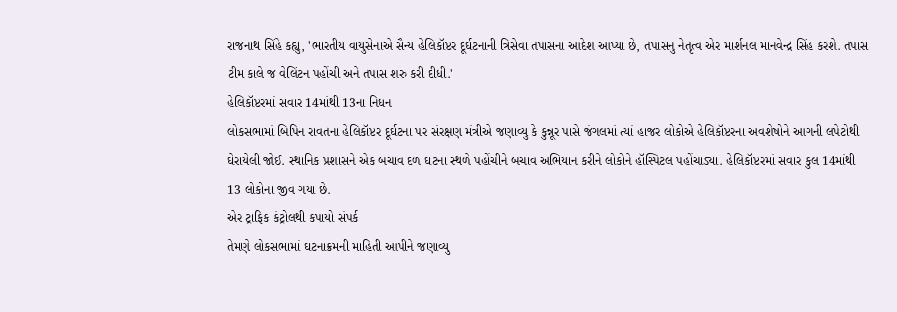રાજનાથ સિંહે કહ્યુ, 'ભારતીય વાયુસેનાએ સૈન્ય હેલિકૉપ્ટર દૂર્ઘટનાની ત્રિસેવા તપાસના આદેશ આપ્યા છે, તપાસનુ નેતૃત્વ એર માર્શનલ માનવેન્દ્ર સિંહ કરશે. તપાસ ટીમ કાલે જ વેલિંટન પહોંચી અને તપાસ શરુ કરી દીધી.'
હેલિકૉપ્ટરમાં સવાર 14માંથી 13ના નિધન
લોકસભામાં બિપિન રાવતના હેલિકૉપ્ટર દૂર્ઘટના પર સંરક્ષણ મંત્રીએ જણાવ્યુ કે કુન્નૂર પાસે જંગલમાં ત્યાં હાજર લોકોએ હેલિકૉપ્ટરના અવશેષોને આગની લપેટોથી ઘેરાયેલી જોઈ. સ્થાનિક પ્રશાસને એક બચાવ દળ ઘટના સ્થળે પહોંચીને બચાવ અભિયાન કરીને લોકોને હૉસ્પિટલ પહોંચાડ્યા. હેલિકૉપ્ટરમાં સવાર કુલ 14માંથી 13 લોકોના જીવ ગયા છે.
એર ટ્રાફિક કંટ્રોલથી કપાયો સંપર્ક
તેમણે લોકસભામાં ઘટનાક્રમની માહિતી આપીને જણાવ્યુ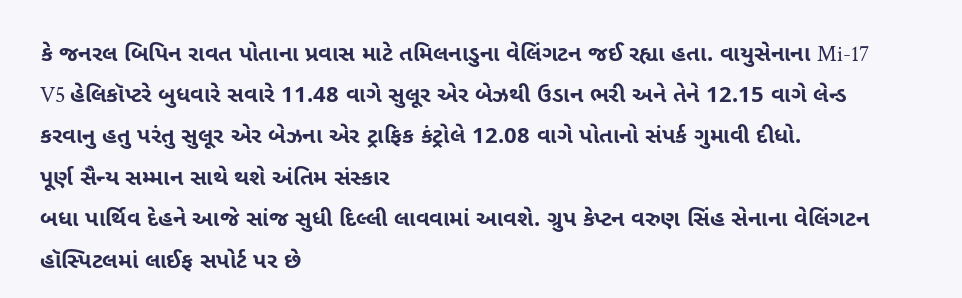કે જનરલ બિપિન રાવત પોતાના પ્રવાસ માટે તમિલનાડુના વેલિંગટન જઈ રહ્યા હતા. વાયુસેનાના Mi-17 V5 હેલિકૉપ્ટરે બુધવારે સવારે 11.48 વાગે સુલૂર એર બેઝથી ઉડાન ભરી અને તેને 12.15 વાગે લેન્ડ કરવાનુ હતુ પરંતુ સુલૂર એર બેઝના એર ટ્રાફિક કંટ્રોલે 12.08 વાગે પોતાનો સંપર્ક ગુમાવી દીધો.
પૂર્ણ સૈન્ય સમ્માન સાથે થશે અંતિમ સંસ્કાર
બધા પાર્થિવ દેહને આજે સાંજ સુધી દિલ્લી લાવવામાં આવશે. ગ્રુપ કેપ્ટન વરુણ સિંહ સેનાના વેલિંગટન હૉસ્પિટલમાં લાઈફ સપોર્ટ પર છે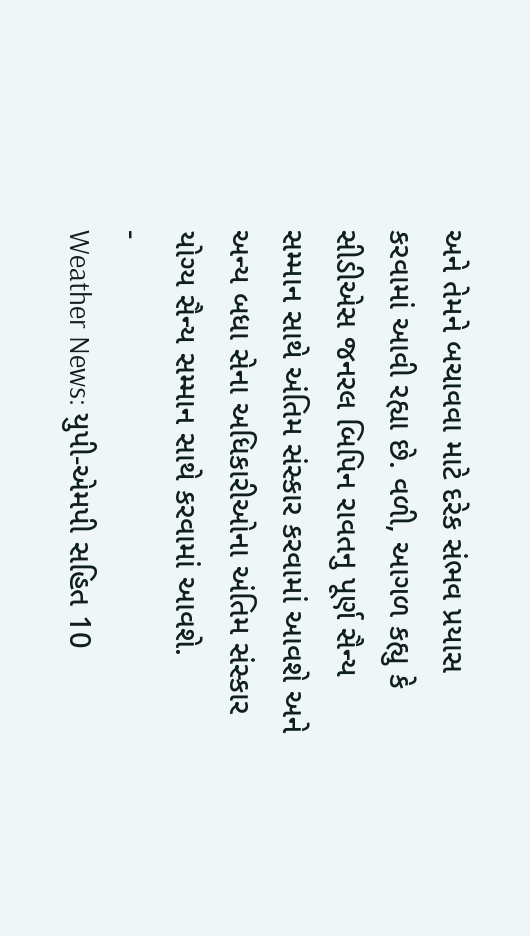અને તેમને બચાવવા માટે દરેક સંભવ પ્રયાસ કરવામાં આવી રહ્યા છે. વળી, આગળ કહ્યુ કે સીડીએસ જનરલ બિપિન રાવતનુ પૂર્ણ સૈન્ય સમ્માન સાથે અંતિમ સંસ્કાર કરવામાં આવશે અને અન્ય બધા સેના અધિકારીઓના અંતિમ સંસ્કાર યોગ્ય સૈન્ય સમ્માન સાથે કરવામાં આવશે.
-
Weather News: યુપી-એમપી સહિત 10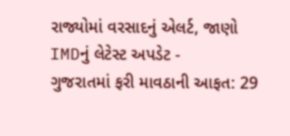રાજ્યોમાં વરસાદનું એલર્ટ, જાણો IMDનું લેટેસ્ટ અપડેટ -
ગુજરાતમાં ફરી માવઠાની આફત: 29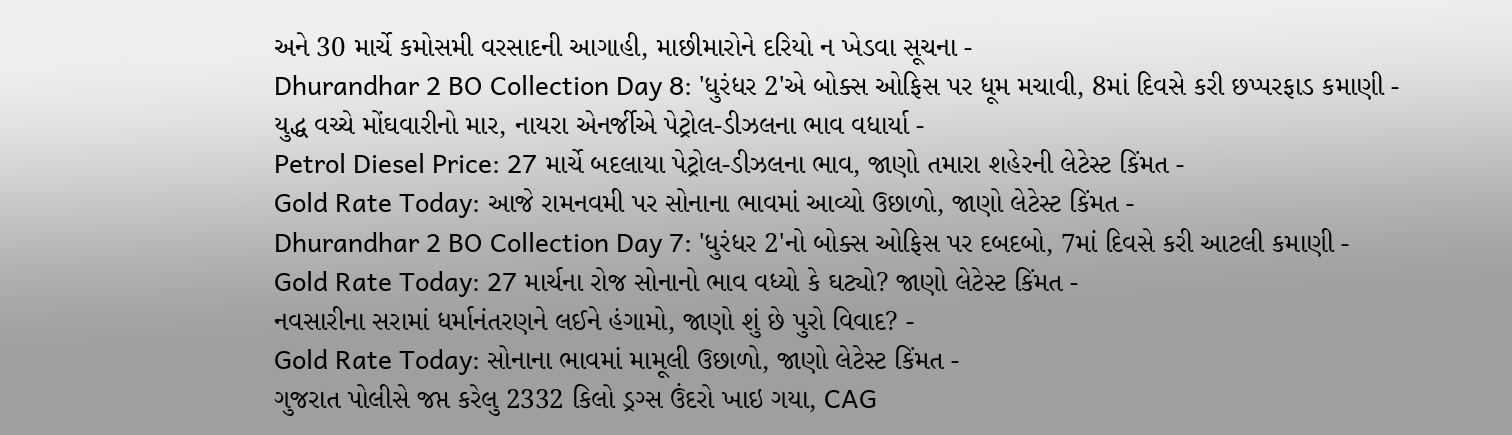અને 30 માર્ચે કમોસમી વરસાદની આગાહી, માછીમારોને દરિયો ન ખેડવા સૂચના -
Dhurandhar 2 BO Collection Day 8: 'ધુરંધર 2'એ બોક્સ ઓફિસ પર ધૂમ મચાવી, 8માં દિવસે કરી છપ્પરફાડ કમાણી -
યુદ્ધ વચ્ચે મોંઘવારીનો માર, નાયરા એનર્જીએ પેટ્રોલ-ડીઝલના ભાવ વધાર્યા -
Petrol Diesel Price: 27 માર્ચે બદલાયા પેટ્રોલ-ડીઝલના ભાવ, જાણો તમારા શહેરની લેટેસ્ટ કિંમત -
Gold Rate Today: આજે રામનવમી પર સોનાના ભાવમાં આવ્યો ઉછાળો, જાણો લેટેસ્ટ કિંમત -
Dhurandhar 2 BO Collection Day 7: 'ધુરંધર 2'નો બોક્સ ઓફિસ પર દબદબો, 7માં દિવસે કરી આટલી કમાણી -
Gold Rate Today: 27 માર્ચના રોજ સોનાનો ભાવ વધ્યો કે ઘટ્યો? જાણો લેટેસ્ટ કિંમત -
નવસારીના સરામાં ધર્માનંતરણને લઈને હંગામો, જાણો શું છે પુરો વિવાદ? -
Gold Rate Today: સોનાના ભાવમાં મામૂલી ઉછાળો, જાણો લેટેસ્ટ કિંમત -
ગુજરાત પોલીસે જપ્ત કરેલુ 2332 કિલો ડ્રગ્સ ઉંદરો ખાઇ ગયા, CAG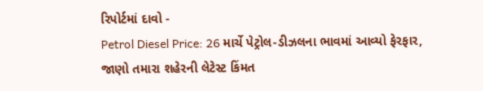રિપોર્ટમાં દાવો -
Petrol Diesel Price: 26 માર્ચે પેટ્રોલ-ડીઝલના ભાવમાં આવ્યો ફેરફાર, જાણો તમારા શહેરની લેટેસ્ટ કિંમત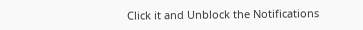Click it and Unblock the Notifications